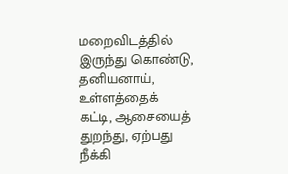மறைவிடத்தில் இருந்து கொண்டு, தனியனாய், உள்ளத்தைக் கட்டி, ஆசையைத் துறந்து, ஏற்பது நீக்கி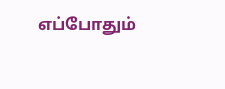எப்போதும்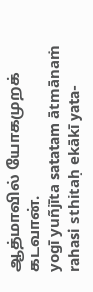ஆத்மாவில் யோகமுறக் கடவான்.
yogī yuñjīta satatam ātmānaṁ rahasi sthitaḥ ekākī yata-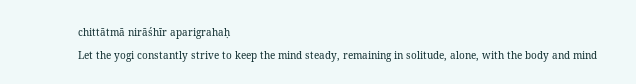chittātmā nirāśhīr aparigrahaḥ
Let the yogi constantly strive to keep the mind steady, remaining in solitude, alone, with the body and mind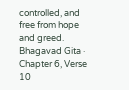controlled, and free from hope and greed.
Bhagavad Gita · Chapter 6, Verse 10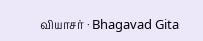வியாசர் · Bhagavad Gita